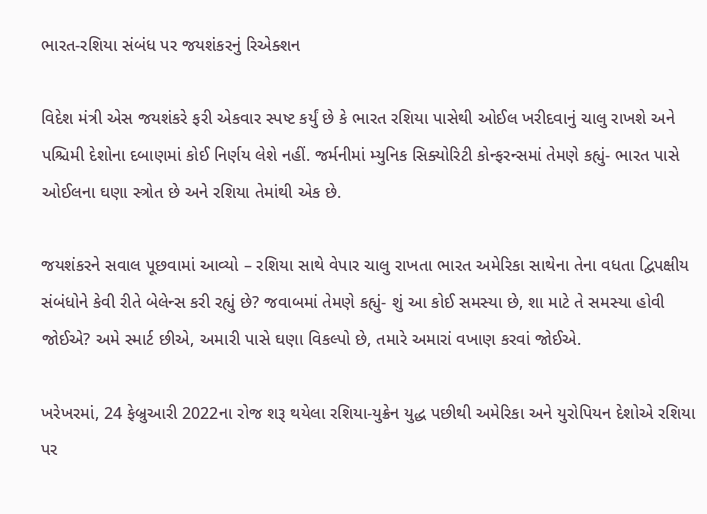ભારત-રશિયા સંબંધ પર જયશંકરનું રિએક્શન

વિદેશ મંત્રી એસ જયશંકરે ફરી એકવાર સ્પષ્ટ કર્યું છે કે ભારત રશિયા પાસેથી ઓઈલ ખરીદવાનું ચાલુ રાખશે અને પશ્ચિમી દેશોના દબાણમાં કોઈ નિર્ણય લેશે નહીં. જર્મનીમાં મ્યુનિક સિક્યોરિટી કોન્ફરન્સમાં તેમણે કહ્યું- ભારત પાસે ઓઈલના ઘણા સ્ત્રોત છે અને રશિયા તેમાંથી એક છે.

જયશંકરને સવાલ પૂછવામાં આવ્યો – રશિયા સાથે વેપાર ચાલુ રાખતા ભારત અમેરિકા સાથેના તેના વધતા દ્વિપક્ષીય સંબંધોને કેવી રીતે બેલેન્સ કરી રહ્યું છે? જવાબમાં તેમણે કહ્યું- શું આ કોઈ સમસ્યા છે, શા માટે તે સમસ્યા હોવી જોઈએ? અમે સ્માર્ટ છીએ, અમારી પાસે ઘણા વિકલ્પો છે, તમારે અમારાં વખાણ કરવાં જોઈએ.

ખરેખરમાં, 24 ફેબ્રુઆરી 2022ના રોજ શરૂ થયેલા રશિયા-યુક્રેન યુદ્ધ પછીથી અમેરિકા અને યુરોપિયન દેશોએ રશિયા પર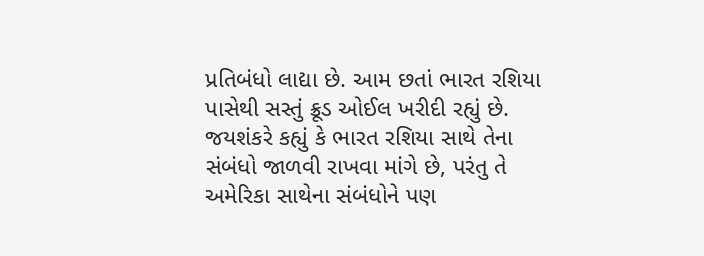પ્રતિબંધો લાદ્યા છે. આમ છતાં ભારત રશિયા પાસેથી સસ્તું ક્રૂડ ઓઈલ ખરીદી રહ્યું છે. જયશંકરે કહ્યું કે ભારત રશિયા સાથે તેના સંબંધો જાળવી રાખવા માંગે છે, પરંતુ તે અમેરિકા સાથેના સંબંધોને પણ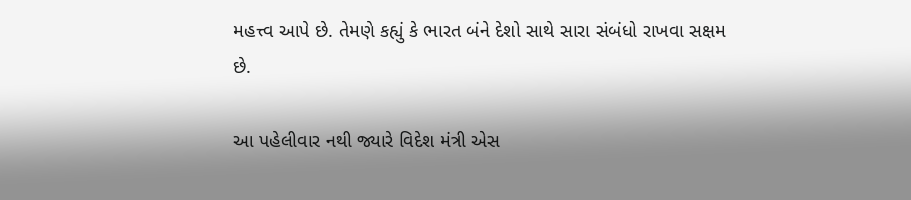મહત્ત્વ આપે છે. તેમણે કહ્યું કે ભારત બંને દેશો સાથે સારા સંબંધો રાખવા સક્ષમ છે.

આ પહેલીવાર નથી જ્યારે વિદેશ મંત્રી એસ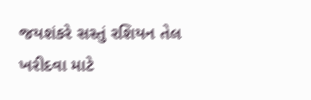જયશંકરે સસ્તું રશિયન તેલ ખરીદવા માટે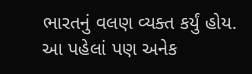ભારતનું વલણ વ્યક્ત કર્યું હોય. આ પહેલાં પણ અનેક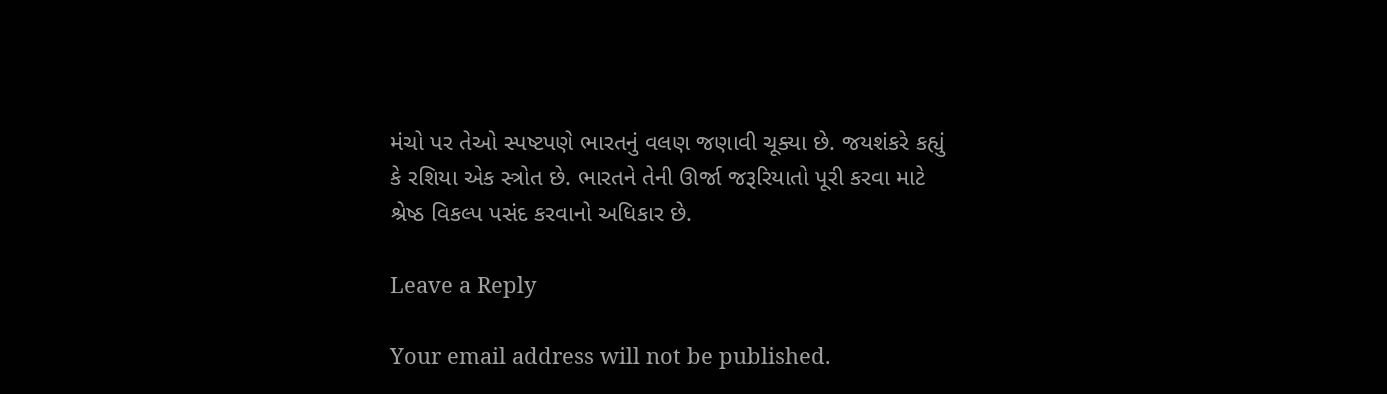મંચો પર તેઓ સ્પષ્ટપણે ભારતનું વલણ જણાવી ચૂક્યા છે. જયશંકરે કહ્યું કે રશિયા એક સ્ત્રોત છે. ભારતને તેની ઊર્જા જરૂરિયાતો પૂરી કરવા માટે શ્રેષ્ઠ વિકલ્પ પસંદ કરવાનો અધિકાર છે.

Leave a Reply

Your email address will not be published.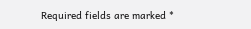Required fields are marked *